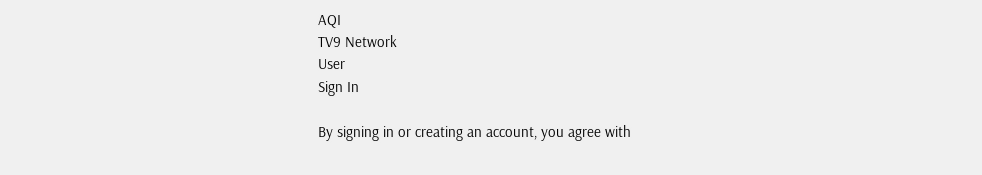AQI
TV9 Network
User
Sign In

By signing in or creating an account, you agree with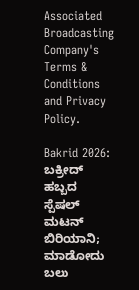Associated Broadcasting Company's Terms & Conditions and Privacy Policy.

Bakrid 2026: ಬಕ್ರೀದ್‌ ಹಬ್ಬದ ಸ್ಪೆಷಲ್‌ ಮಟನ್‌ ಬಿರಿಯಾನಿ; ಮಾಡೋದು ಬಲು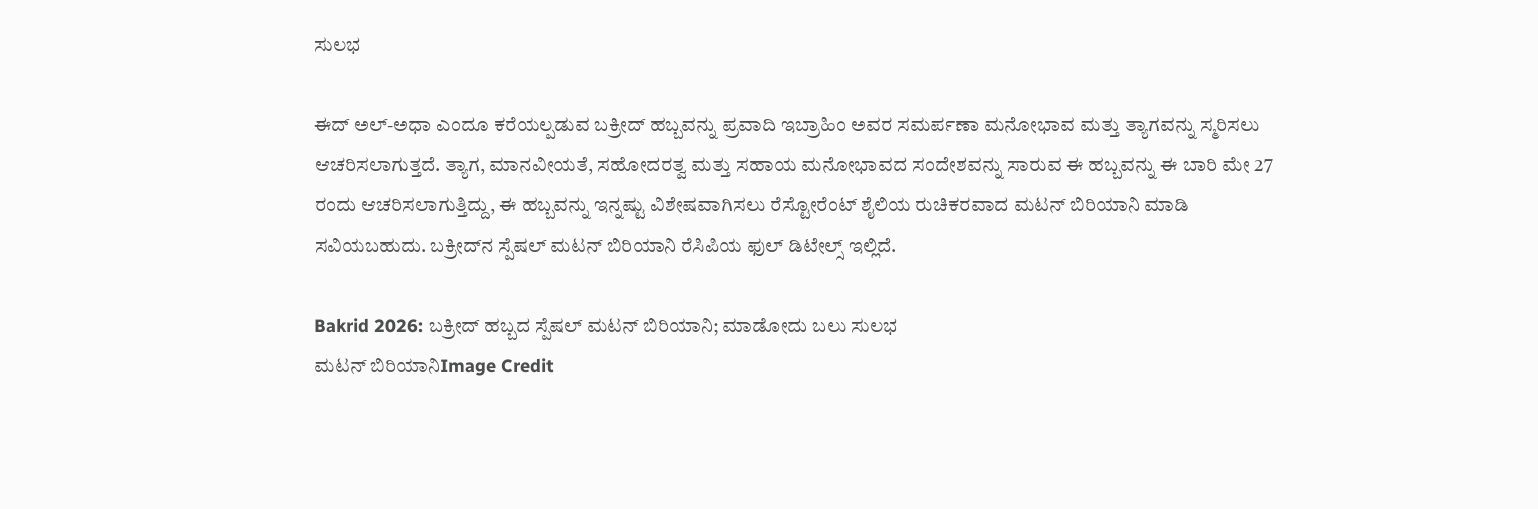ಸುಲಭ

ಈದ್ ಅಲ್-ಅಧಾ ಎಂದೂ ಕರೆಯಲ್ಪಡುವ ಬಕ್ರೀದ್ ಹಬ್ಬವನ್ನು ಪ್ರವಾದಿ ಇಬ್ರಾಹಿಂ ಅವರ ಸಮರ್ಪಣಾ ಮನೋಭಾವ ಮತ್ತು ತ್ಯಾಗವನ್ನು ಸ್ಮರಿಸಲು ಆಚರಿಸಲಾಗುತ್ತದೆ. ತ್ಯಾಗ, ಮಾನವೀಯತೆ, ಸಹೋದರತ್ವ ಮತ್ತು ಸಹಾಯ ಮನೋಭಾವದ ಸಂದೇಶವನ್ನು ಸಾರುವ ಈ ಹಬ್ಬವನ್ನು ಈ ಬಾರಿ ಮೇ 27 ರಂದು ಆಚರಿಸಲಾಗುತ್ತಿದ್ದು, ಈ ಹಬ್ಬವನ್ನು ಇನ್ನಷ್ಟು ವಿಶೇಷವಾಗಿಸಲು ರೆಸ್ಟೋರೆಂಟ್ ಶೈಲಿಯ ರುಚಿಕರವಾದ ಮಟನ್‌ ಬಿರಿಯಾನಿ ಮಾಡಿ ಸವಿಯಬಹುದು. ಬಕ್ರೀದ್‌ನ ಸ್ಪೆಷಲ್‌ ಮಟನ್‌ ಬಿರಿಯಾನಿ ರೆಸಿಪಿಯ ಫುಲ್‌ ಡಿಟೇಲ್ಸ್‌ ಇಲ್ಲಿದೆ.

Bakrid 2026: ಬಕ್ರೀದ್‌ ಹಬ್ಬದ ಸ್ಪೆಷಲ್‌ ಮಟನ್‌ ಬಿರಿಯಾನಿ; ಮಾಡೋದು ಬಲು ಸುಲಭ
ಮಟನ್‌ ಬಿರಿಯಾನಿImage Credit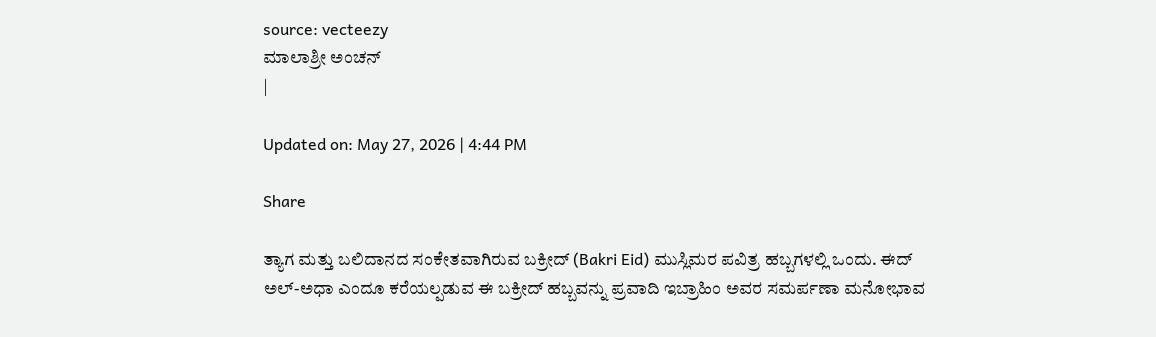source: vecteezy
ಮಾಲಾಶ್ರೀ ಅಂಚನ್
|

Updated on: May 27, 2026 | 4:44 PM

Share

ತ್ಯಾಗ ಮತ್ತು ಬಲಿದಾನದ ಸಂಕೇತವಾಗಿರುವ ಬಕ್ರೀದ್‌ (Bakri Eid) ಮುಸ್ಲಿಮರ ಪವಿತ್ರ ಹಬ್ಬಗಳಲ್ಲಿ ಒಂದು. ಈದ್ ಅಲ್-ಅಧಾ ಎಂದೂ ಕರೆಯಲ್ಪಡುವ ಈ ಬಕ್ರೀದ್ ಹಬ್ಬವನ್ನು ಪ್ರವಾದಿ ಇಬ್ರಾಹಿಂ ಅವರ ಸಮರ್ಪಣಾ ಮನೋಭಾವ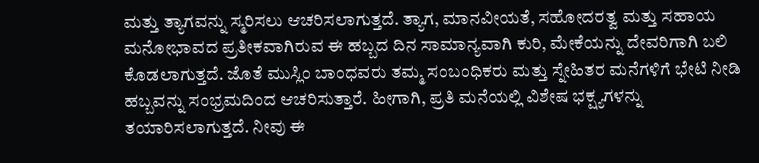ಮತ್ತು ತ್ಯಾಗವನ್ನು ಸ್ಮರಿಸಲು ಆಚರಿಸಲಾಗುತ್ತದೆ. ತ್ಯಾಗ, ಮಾನವೀಯತೆ, ಸಹೋದರತ್ವ ಮತ್ತು ಸಹಾಯ ಮನೋಭಾವದ ಪ್ರತೀಕವಾಗಿರುವ ಈ ಹಬ್ಬದ ದಿನ ಸಾಮಾನ್ಯವಾಗಿ ಕುರಿ, ಮೇಕೆಯನ್ನು ದೇವರಿಗಾಗಿ ಬಲಿ ಕೊಡಲಾಗುತ್ತದೆ. ಜೊತೆ ಮುಸ್ಲಿಂ ಬಾಂಧವರು ತಮ್ಮ ಸಂಬಂಧಿಕರು ಮತ್ತು ಸ್ನೇಹಿತರ ಮನೆಗಳಿಗೆ ಭೇಟಿ ನೀಡಿ ಹಬ್ಬವನ್ನು ಸಂಭ್ರಮದಿಂದ ಆಚರಿಸುತ್ತಾರೆ. ಹೀಗಾಗಿ, ಪ್ರತಿ ಮನೆಯಲ್ಲಿ ವಿಶೇಷ ಭಕ್ಷ್ಯಗಳನ್ನು ತಯಾರಿಸಲಾಗುತ್ತದೆ. ನೀವು ಈ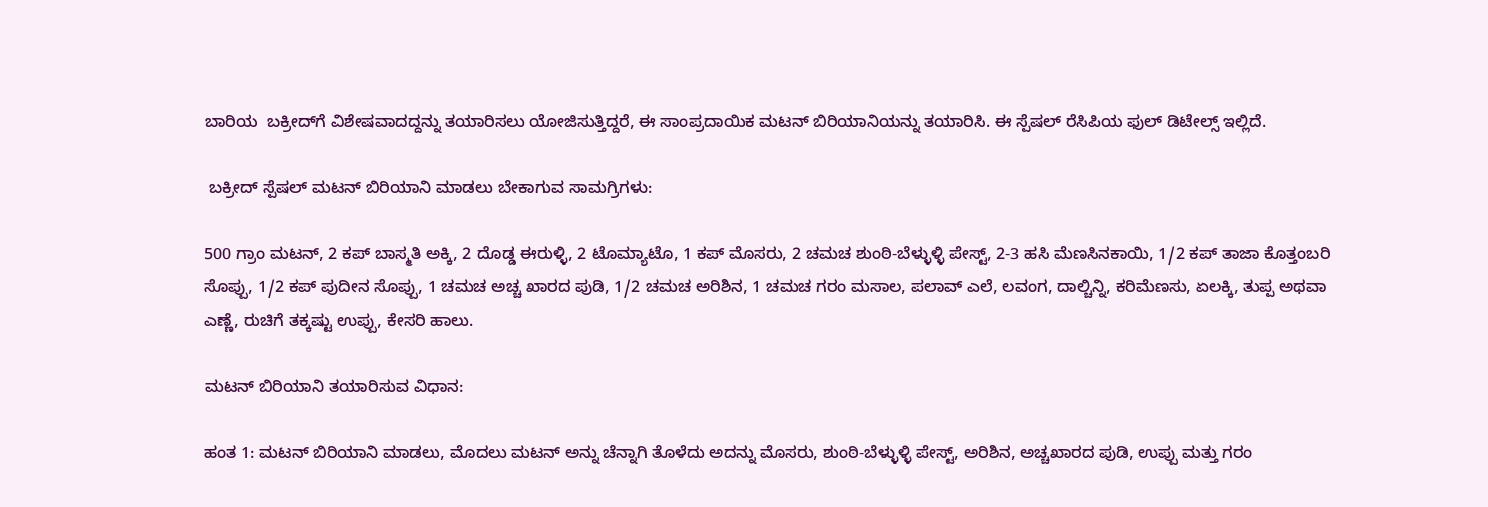ಬಾರಿಯ  ಬಕ್ರೀದ್‌ಗೆ ವಿಶೇಷವಾದದ್ದನ್ನು ತಯಾರಿಸಲು ಯೋಜಿಸುತ್ತಿದ್ದರೆ, ಈ ಸಾಂಪ್ರದಾಯಿಕ ಮಟನ್‌ ಬಿರಿಯಾನಿಯನ್ನು ತಯಾರಿಸಿ. ಈ ಸ್ಪೆಷಲ್‌ ರೆಸಿಪಿಯ ಫುಲ್‌ ಡಿಟೇಲ್ಸ್‌ ಇಲ್ಲಿದೆ.

 ಬಕ್ರೀದ್‌ ಸ್ಪೆಷಲ್‌ ಮಟನ್‌ ಬಿರಿಯಾನಿ ಮಾಡಲು ಬೇಕಾಗುವ ಸಾಮಗ್ರಿಗಳು:

500 ಗ್ರಾಂ ಮಟನ್, 2 ಕಪ್ ಬಾಸ್ಮತಿ ಅಕ್ಕಿ, 2 ದೊಡ್ಡ ಈರುಳ್ಳಿ, 2 ಟೊಮ್ಯಾಟೊ, 1 ಕಪ್ ಮೊಸರು, 2 ಚಮಚ ಶುಂಠಿ-ಬೆಳ್ಳುಳ್ಳಿ ಪೇಸ್ಟ್, 2-3 ಹಸಿ ಮೆಣಸಿನಕಾಯಿ, 1/2 ಕಪ್ ತಾಜಾ ಕೊತ್ತಂಬರಿ ಸೊಪ್ಪು, 1/2 ಕಪ್ ಪುದೀನ ಸೊಪ್ಪು, 1 ಚಮಚ ಅಚ್ಚ ಖಾರದ ಪುಡಿ, 1/2 ಚಮಚ ಅರಿಶಿನ, 1 ಚಮಚ ಗರಂ ಮಸಾಲ, ಪಲಾವ್‌ ಎಲೆ, ಲವಂಗ, ದಾಲ್ಚಿನ್ನಿ, ಕರಿಮೆಣಸು, ಏಲಕ್ಕಿ, ತುಪ್ಪ ಅಥವಾ ಎಣ್ಣೆ, ರುಚಿಗೆ ತಕ್ಕಷ್ಟು ಉಪ್ಪು, ಕೇಸರಿ ಹಾಲು.

ಮಟನ್‌ ಬಿರಿಯಾನಿ ತಯಾರಿಸುವ ವಿಧಾನ:

ಹಂತ 1: ಮಟನ್ ಬಿರಿಯಾನಿ ಮಾಡಲು, ಮೊದಲು ಮಟನ್ ಅನ್ನು ಚೆನ್ನಾಗಿ ತೊಳೆದು ಅದನ್ನು ಮೊಸರು, ಶುಂಠಿ-ಬೆಳ್ಳುಳ್ಳಿ ಪೇಸ್ಟ್, ಅರಿಶಿನ, ಅಚ್ಚಖಾರದ ಪುಡಿ, ಉಪ್ಪು ಮತ್ತು ಗರಂ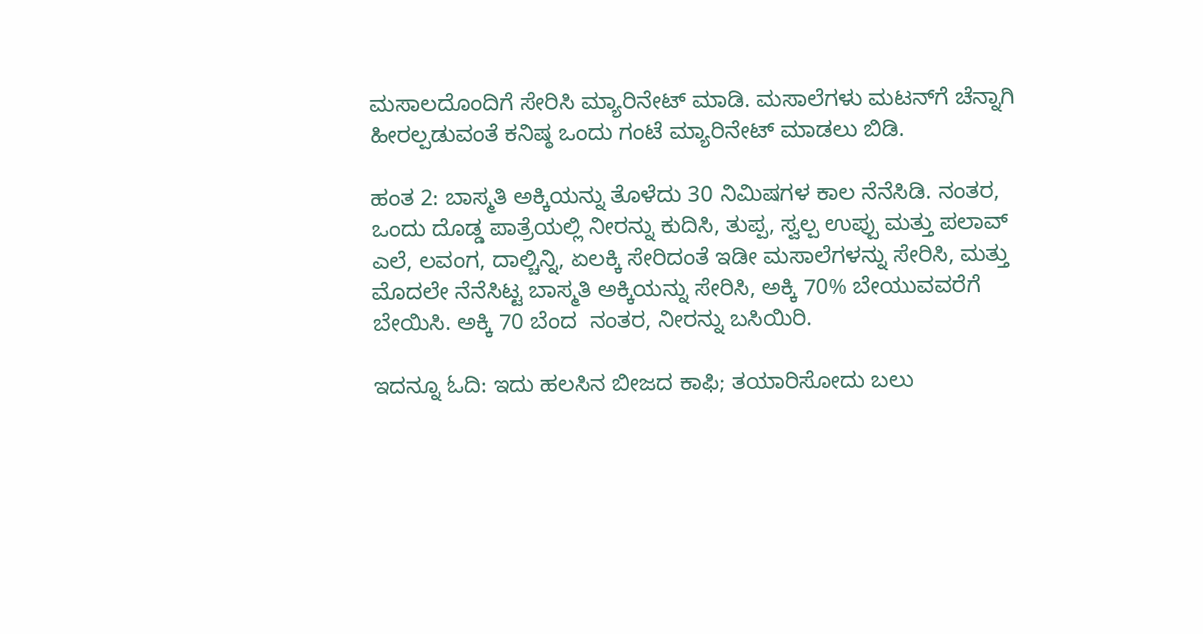ಮಸಾಲದೊಂದಿಗೆ ಸೇರಿಸಿ ಮ್ಯಾರಿನೇಟ್ ಮಾಡಿ. ಮಸಾಲೆಗಳು ಮಟನ್‌ಗೆ ಚೆನ್ನಾಗಿ ಹೀರಲ್ಪಡುವಂತೆ ಕನಿಷ್ಠ ಒಂದು ಗಂಟೆ ಮ್ಯಾರಿನೇಟ್ ಮಾಡಲು ಬಿಡಿ.

ಹಂತ 2: ಬಾಸ್ಮತಿ ಅಕ್ಕಿಯನ್ನು ತೊಳೆದು 30 ನಿಮಿಷಗಳ ಕಾಲ ನೆನೆಸಿಡಿ. ನಂತರ, ಒಂದು ದೊಡ್ಡ ಪಾತ್ರೆಯಲ್ಲಿ ನೀರನ್ನು ಕುದಿಸಿ, ತುಪ್ಪ, ಸ್ವಲ್ಪ ಉಪ್ಪು ಮತ್ತು ಪಲಾವ್‌ ಎಲೆ, ಲವಂಗ, ದಾಲ್ಚಿನ್ನಿ, ಏಲಕ್ಕಿ ಸೇರಿದಂತೆ ಇಡೀ ಮಸಾಲೆಗಳನ್ನು ಸೇರಿಸಿ, ಮತ್ತು ಮೊದಲೇ ನೆನೆಸಿಟ್ಟ ಬಾಸ್ಮತಿ ಅಕ್ಕಿಯನ್ನು ಸೇರಿಸಿ, ಅಕ್ಕಿ 70% ಬೇಯುವವರೆಗೆ ಬೇಯಿಸಿ. ಅಕ್ಕಿ 70 ಬೆಂದ  ನಂತರ, ನೀರನ್ನು ಬಸಿಯಿರಿ.

ಇದನ್ನೂ ಓದಿ: ಇದು ಹಲಸಿನ ಬೀಜದ ಕಾಫಿ; ತಯಾರಿಸೋದು ಬಲು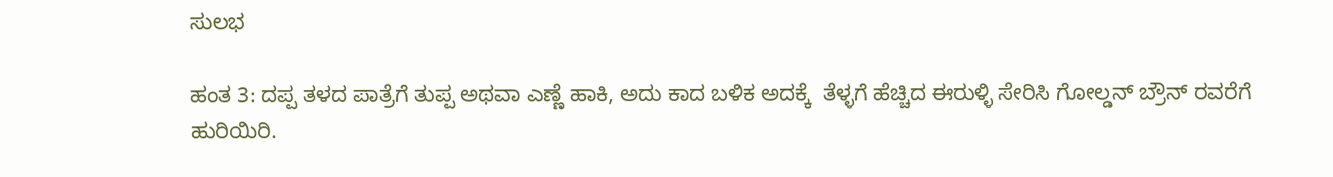ಸುಲಭ

ಹಂತ 3: ದಪ್ಪ ತಳದ ಪಾತ್ರೆಗೆ ತುಪ್ಪ ಅಥವಾ ಎಣ್ಣೆ ಹಾಕಿ, ಅದು ಕಾದ ಬಳಿಕ ಅದಕ್ಕೆ  ತೆಳ್ಳಗೆ ಹೆಚ್ಚಿದ ಈರುಳ್ಳಿ ಸೇರಿಸಿ ಗೋಲ್ಡನ್ ಬ್ರೌನ್ ರವರೆಗೆ ಹುರಿಯಿರಿ.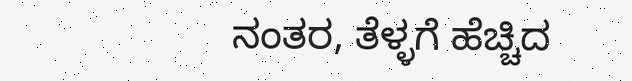ನಂತರ, ತೆಳ್ಳಗೆ ಹೆಚ್ಚಿದ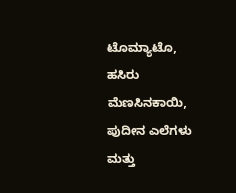ಟೊಮ್ಯಾಟೊ, ಹಸಿರು ಮೆಣಸಿನಕಾಯಿ, ಪುದೀನ ಎಲೆಗಳು ಮತ್ತು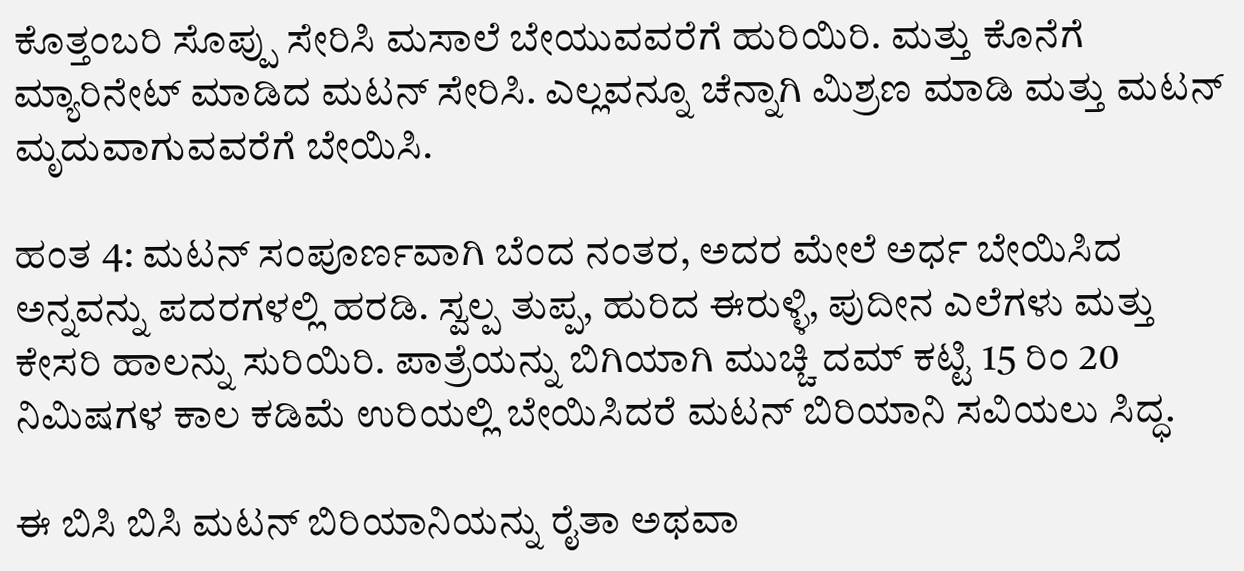ಕೊತ್ತಂಬರಿ ಸೊಪ್ಪು ಸೇರಿಸಿ ಮಸಾಲೆ ಬೇಯುವವರೆಗೆ ಹುರಿಯಿರಿ. ಮತ್ತು ಕೊನೆಗೆ ಮ್ಯಾರಿನೇಟ್ ಮಾಡಿದ ಮಟನ್ ಸೇರಿಸಿ. ಎಲ್ಲವನ್ನೂ ಚೆನ್ನಾಗಿ ಮಿಶ್ರಣ ಮಾಡಿ ಮತ್ತು ಮಟನ್ ಮೃದುವಾಗುವವರೆಗೆ ಬೇಯಿಸಿ.

ಹಂತ 4: ಮಟನ್ ಸಂಪೂರ್ಣವಾಗಿ ಬೆಂದ ನಂತರ, ಅದರ ಮೇಲೆ ಅರ್ಧ ಬೇಯಿಸಿದ ಅನ್ನವನ್ನು ಪದರಗಳಲ್ಲಿ ಹರಡಿ. ಸ್ವಲ್ಪ ತುಪ್ಪ, ಹುರಿದ ಈರುಳ್ಳಿ, ಪುದೀನ ಎಲೆಗಳು ಮತ್ತು ಕೇಸರಿ ಹಾಲನ್ನು ಸುರಿಯಿರಿ. ಪಾತ್ರೆಯನ್ನು ಬಿಗಿಯಾಗಿ ಮುಚ್ಚಿ ದಮ್‌ ಕಟ್ಟಿ 15 ರಿಂ 20 ನಿಮಿಷಗಳ ಕಾಲ ಕಡಿಮೆ ಉರಿಯಲ್ಲಿ ಬೇಯಿಸಿದರೆ ಮಟನ್‌ ಬಿರಿಯಾನಿ ಸವಿಯಲು ಸಿದ್ಧ.

ಈ ಬಿಸಿ ಬಿಸಿ ಮಟನ್ ಬಿರಿಯಾನಿಯನ್ನು ರೈತಾ ಅಥವಾ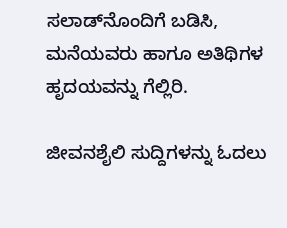ಸಲಾಡ್‌ನೊಂದಿಗೆ ಬಡಿಸಿ, ಮನೆಯವರು ಹಾಗೂ ಅತಿಥಿಗಳ ಹೃದಯವನ್ನು ಗೆಲ್ಲಿರಿ.

ಜೀವನಶೈಲಿ ಸುದ್ದಿಗಳನ್ನು ಓದಲು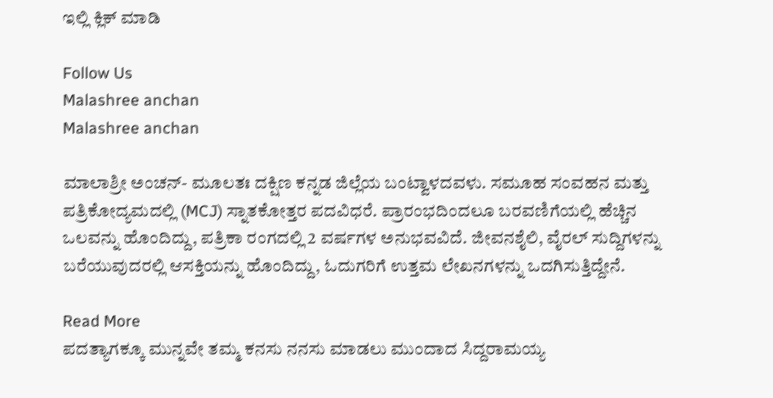ಇಲ್ಲಿ ಕ್ಲಿಕ್ ಮಾಡಿ

Follow Us
Malashree anchan
Malashree anchan

ಮಾಲಾಶ್ರೀ ಅಂಚನ್- ಮೂಲತಃ ದಕ್ಷಿಣ ಕನ್ನಡ ಜಿಲ್ಲೆಯ ಬಂಟ್ವಾಳದವಳು. ಸಮೂಹ ಸಂವಹನ ಮತ್ತು ಪತ್ರಿಕೋದ್ಯಮದಲ್ಲಿ (MCJ) ಸ್ನಾತಕೋತ್ತರ ಪದವಿಧರೆ. ಪ್ರಾರಂಭದಿಂದಲೂ ಬರವಣಿಗೆಯಲ್ಲಿ ಹೆಚ್ಚಿನ ಒಲವನ್ನು ಹೊಂದಿದ್ದು, ಪತ್ರಿಕಾ ರಂಗದಲ್ಲಿ 2 ವರ್ಷಗಳ ಅನುಭವವಿದೆ. ಜೀವನಶೈಲಿ, ವೈರಲ್ ಸುದ್ದಿಗಳನ್ನು ಬರೆಯುವುದರಲ್ಲಿ ಆಸಕ್ತಿಯನ್ನು ಹೊಂದಿದ್ದು, ಓದುಗರಿಗೆ ಉತ್ತಮ ಲೇಖನಗಳನ್ನು ಒದಗಿಸುತ್ತಿದ್ದೇನೆ.

Read More
ಪದತ್ಯಾಗಕ್ಕೂ ಮುನ್ನವೇ ತಮ್ಮ ಕನಸು ನನಸು ಮಾಡಲು ಮುಂದಾದ ಸಿದ್ದರಾಮಯ್ಯ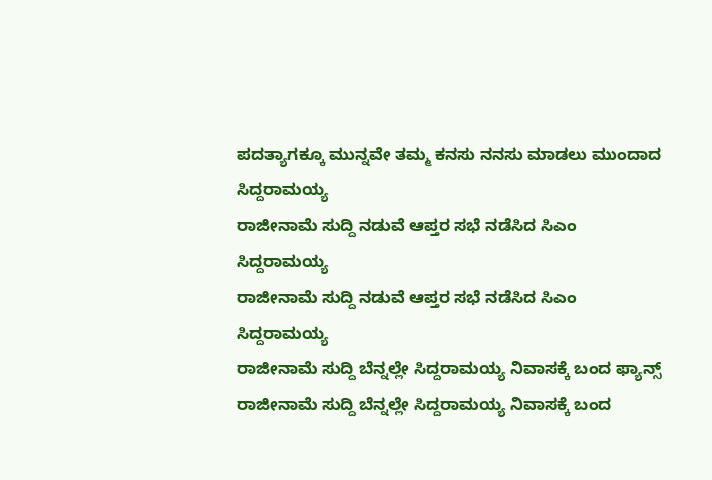ಪದತ್ಯಾಗಕ್ಕೂ ಮುನ್ನವೇ ತಮ್ಮ ಕನಸು ನನಸು ಮಾಡಲು ಮುಂದಾದ ಸಿದ್ದರಾಮಯ್ಯ
ರಾಜೀನಾಮೆ ಸುದ್ದಿ ನಡುವೆ ಆಪ್ತರ ಸಭೆ ನಡೆಸಿದ ಸಿಎಂ ಸಿದ್ದರಾಮಯ್ಯ
ರಾಜೀನಾಮೆ ಸುದ್ದಿ ನಡುವೆ ಆಪ್ತರ ಸಭೆ ನಡೆಸಿದ ಸಿಎಂ ಸಿದ್ದರಾಮಯ್ಯ
ರಾಜೀನಾಮೆ ಸುದ್ದಿ ಬೆನ್ನಲ್ಲೇ ಸಿದ್ದರಾಮಯ್ಯ ನಿವಾಸಕ್ಕೆ ಬಂದ ಫ್ಯಾನ್ಸ್
ರಾಜೀನಾಮೆ ಸುದ್ದಿ ಬೆನ್ನಲ್ಲೇ ಸಿದ್ದರಾಮಯ್ಯ ನಿವಾಸಕ್ಕೆ ಬಂದ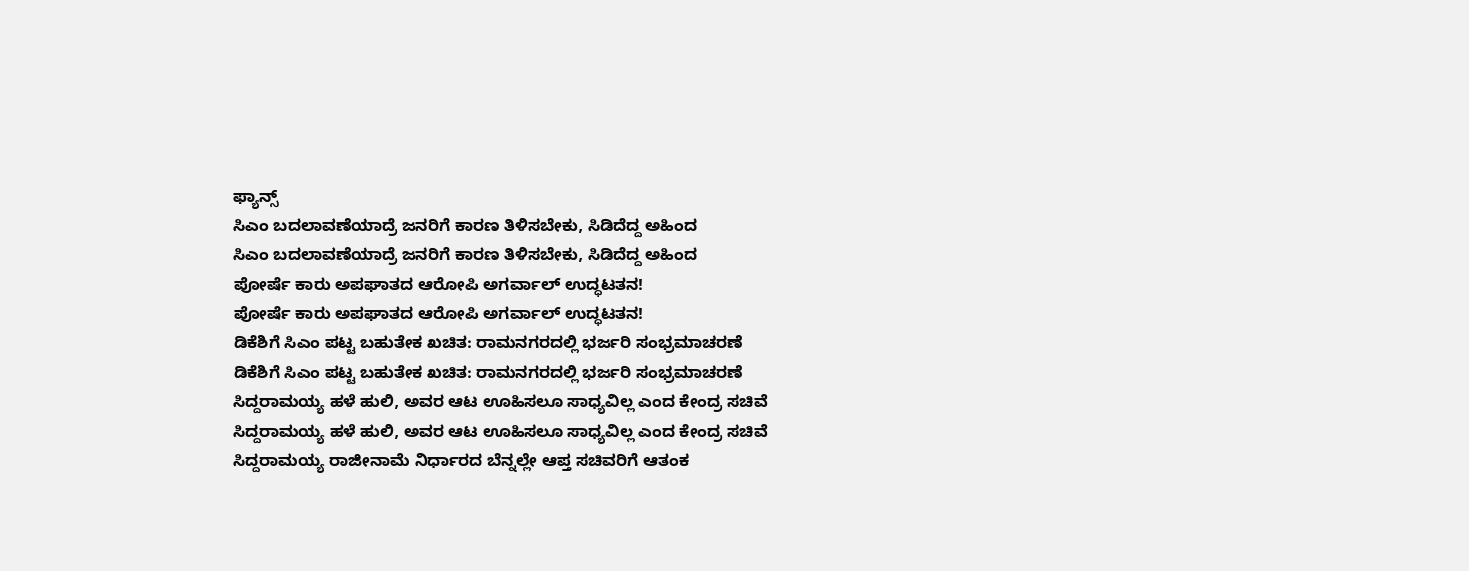ಫ್ಯಾನ್ಸ್
ಸಿಎಂ ಬದಲಾವಣೆಯಾದ್ರೆ ಜನರಿಗೆ ಕಾರಣ ತಿಳಿಸಬೇಕು, ಸಿಡಿದೆದ್ದ ಅಹಿಂದ
ಸಿಎಂ ಬದಲಾವಣೆಯಾದ್ರೆ ಜನರಿಗೆ ಕಾರಣ ತಿಳಿಸಬೇಕು, ಸಿಡಿದೆದ್ದ ಅಹಿಂದ
ಪೋರ್ಷೆ ಕಾರು ಅಪಘಾತದ ಆರೋಪಿ ಅಗರ್ವಾಲ್ ಉದ್ಧಟತನ!
ಪೋರ್ಷೆ ಕಾರು ಅಪಘಾತದ ಆರೋಪಿ ಅಗರ್ವಾಲ್ ಉದ್ಧಟತನ!
ಡಿಕೆಶಿಗೆ ಸಿಎಂ ಪಟ್ಟ ಬಹುತೇಕ ಖಚಿತ: ರಾಮನಗರದಲ್ಲಿ ಭರ್ಜರಿ ಸಂಭ್ರಮಾಚರಣೆ
ಡಿಕೆಶಿಗೆ ಸಿಎಂ ಪಟ್ಟ ಬಹುತೇಕ ಖಚಿತ: ರಾಮನಗರದಲ್ಲಿ ಭರ್ಜರಿ ಸಂಭ್ರಮಾಚರಣೆ
ಸಿದ್ದರಾಮಯ್ಯ ಹಳೆ ಹುಲಿ, ಅವರ ಆಟ ಊಹಿಸಲೂ ಸಾಧ್ಯವಿಲ್ಲ ಎಂದ ಕೇಂದ್ರ ಸಚಿವೆ
ಸಿದ್ದರಾಮಯ್ಯ ಹಳೆ ಹುಲಿ, ಅವರ ಆಟ ಊಹಿಸಲೂ ಸಾಧ್ಯವಿಲ್ಲ ಎಂದ ಕೇಂದ್ರ ಸಚಿವೆ
ಸಿದ್ದರಾಮಯ್ಯ ರಾಜೀನಾಮೆ ನಿರ್ಧಾರದ ಬೆನ್ನಲ್ಲೇ ಆಪ್ತ ಸಚಿವರಿಗೆ ಆತಂಕ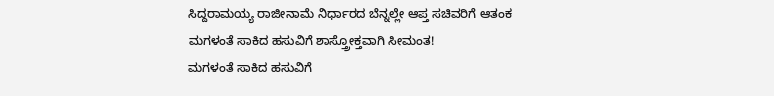ಸಿದ್ದರಾಮಯ್ಯ ರಾಜೀನಾಮೆ ನಿರ್ಧಾರದ ಬೆನ್ನಲ್ಲೇ ಆಪ್ತ ಸಚಿವರಿಗೆ ಆತಂಕ
ಮಗಳಂತೆ ಸಾಕಿದ ಹಸುವಿಗೆ ಶಾಸ್ತ್ರೋಕ್ತವಾಗಿ ಸೀಮಂತ!
ಮಗಳಂತೆ ಸಾಕಿದ ಹಸುವಿಗೆ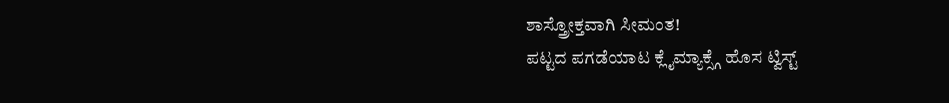ಶಾಸ್ತ್ರೋಕ್ತವಾಗಿ ಸೀಮಂತ!
ಪಟ್ಟದ ಪಗಡೆಯಾಟ ಕ್ಲೈಮ್ಯಾಕ್ಸ್ಗೆ ಹೊಸ ಟ್ವಿಸ್ಟ್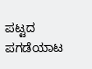ಪಟ್ಟದ ಪಗಡೆಯಾಟ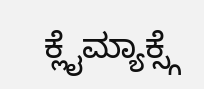ಕ್ಲೈಮ್ಯಾಕ್ಸ್ಗೆ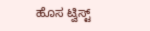ಹೊಸ ಟ್ವಿಸ್ಟ್